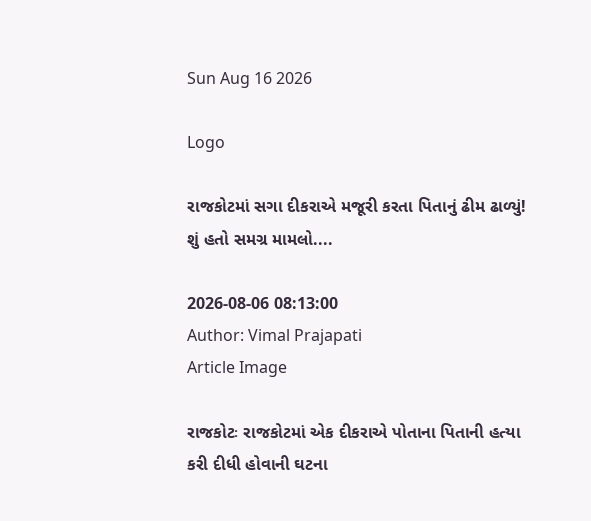Sun Aug 16 2026

Logo

રાજકોટમાં સગા દીકરાએ મજૂરી કરતા પિતાનું ઢીમ ઢાળ્યું! શું હતો સમગ્ર મામલો....

2026-08-06 08:13:00
Author: Vimal Prajapati
Article Image

રાજકોટઃ રાજકોટમાં એક દીકરાએ પોતાના પિતાની હત્યા કરી દીધી હોવાની ઘટના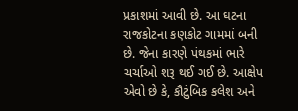પ્રકાશમાં આવી છે. આ ઘટના રાજકોટના કણકોટ ગામમાં બની છે. જેના કારણે પંથકમાં ભારે ચર્ચાઓ શરૂ થઈ ગઈ છે. આક્ષેપ એવો છે કે, કૌટુંબિક કલેશ અને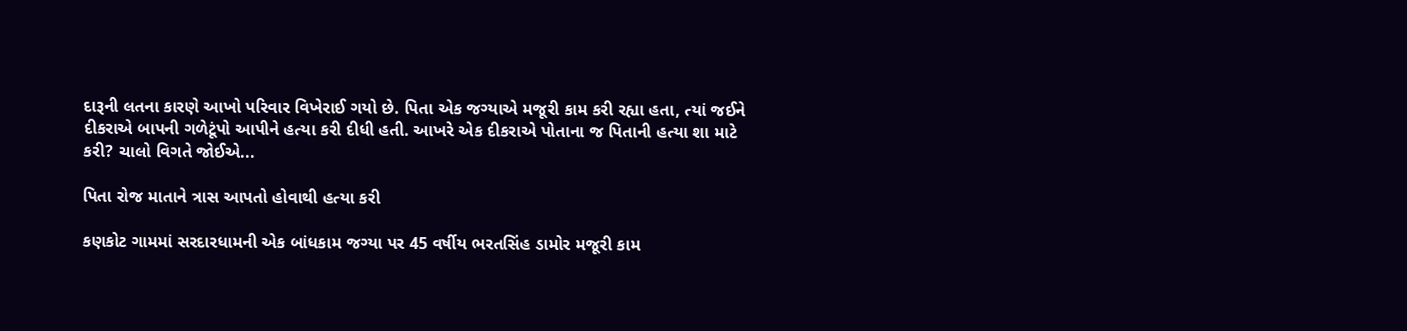દારૂની લતના કારણે આખો પરિવાર વિખેરાઈ ગયો છે. પિતા એક જગ્યાએ મજૂરી કામ કરી રહ્યા હતા, ત્યાં જઈને દીકરાએ બાપની ગળેટૂંપો આપીને હત્યા કરી દીધી હતી. આખરે એક દીકરાએ પોતાના જ પિતાની હત્યા શા માટે કરી? ચાલો વિગતે જોઈએ...

પિતા રોજ માતાને ત્રાસ આપતો હોવાથી હત્યા કરી

કણકોટ ગામમાં સરદારધામની એક બાંધકામ જગ્યા પર 45 વર્ષીય ભરતસિંહ ડામોર મજૂરી કામ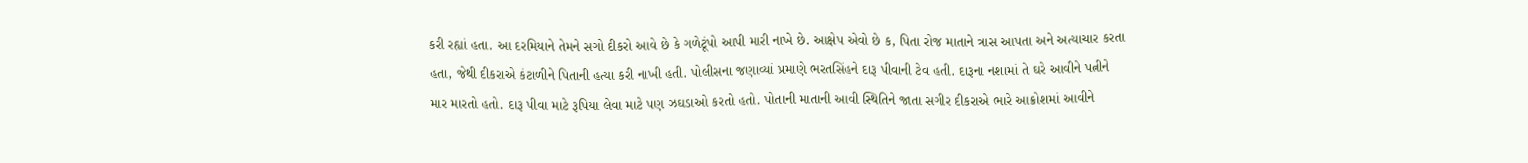કરી રહ્યાં હતા. આ દરમિયાને તેમને સગો દીકરો આવે છે કે ગળેટૂંપો આપી મારી નાખે છે. આક્ષેપ એવો છે ક, પિતા રોજ માતાને ત્રાસ આપતા અને અત્યાચાર કરતા હતા, જેથી દીકરાએ કંટાળીને પિતાની હત્યા કરી નાખી હતી. પોલીસના જણાવ્યાં પ્રમાણે ભરતસિંહને દારૂ પીવાની ટેવ હતી. દારૂના નશામાં તે ઘરે આવીને પત્નીને માર મારતો હતો. દારૂ પીવા માટે રૂપિયા લેવા માટે પણ ઝઘડાઓ કરતો હતો. પોતાની માતાની આવી સ્થિતિને જાતા સગીર દીકરાએ ભારે આક્રોશમાં આવીને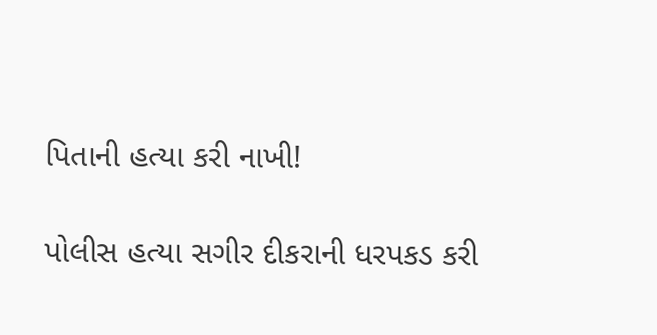પિતાની હત્યા કરી નાખી!

પોલીસ હત્યા સગીર દીકરાની ધરપકડ કરી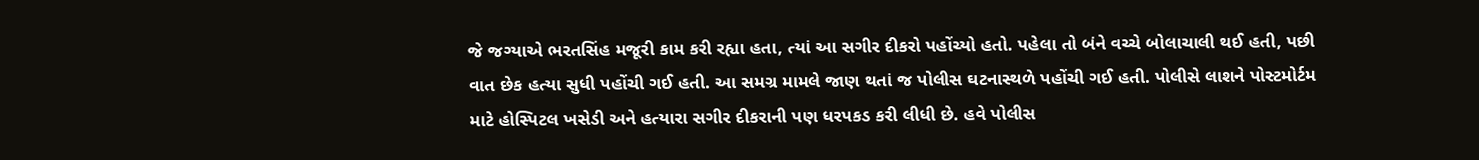જે જગ્યાએ ભરતસિંહ મજૂરી કામ કરી રહ્યા હતા, ત્યાં આ સગીર દીકરો પહોંચ્યો હતો. પહેલા તો બંને વચ્ચે બોલાચાલી થઈ હતી, પછી વાત છેક હત્યા સુધી પહોંચી ગઈ હતી. આ સમગ્ર મામલે જાણ થતાં જ પોલીસ ઘટનાસ્થળે પહોંચી ગઈ હતી. પોલીસે લાશને પોસ્ટમોર્ટમ માટે હોસ્પિટલ ખસેડી અને હત્યારા સગીર દીકરાની પણ ધરપકડ કરી લીધી છે. હવે પોલીસ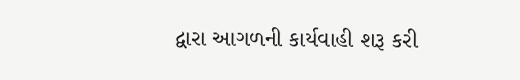દ્વારા આગળની કાર્યવાહી શરૂ કરી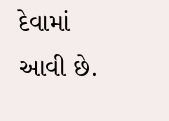દેવામાં આવી છે.